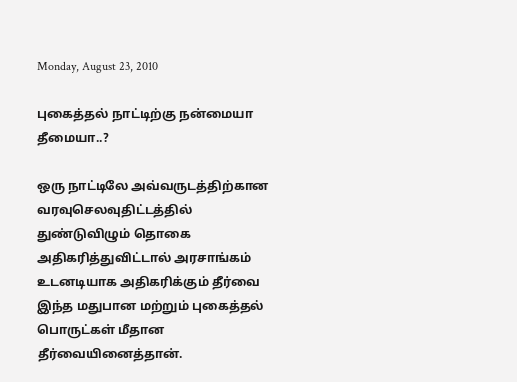Monday, August 23, 2010

புகைத்தல் நாட்டிற்கு நன்மையா தீமையா..?

ஒரு நாட்டிலே அவ்வருடத்திற்கான வரவுசெலவுதிட்டத்தில் துண்டுவிழும் தொகை அதிகரித்துவிட்டால் அரசாங்கம் உடனடியாக அதிகரிக்கும் தீர்வை இந்த மதுபான மற்றும் புகைத்தல் பொருட்கள் மீதான தீர்வையினைத்தான்.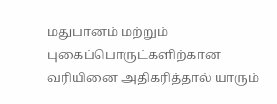மதுபானம் மற்றும் புகைப்பொருட்களிற்கான வரியினை அதிகரித்தால் யாரும்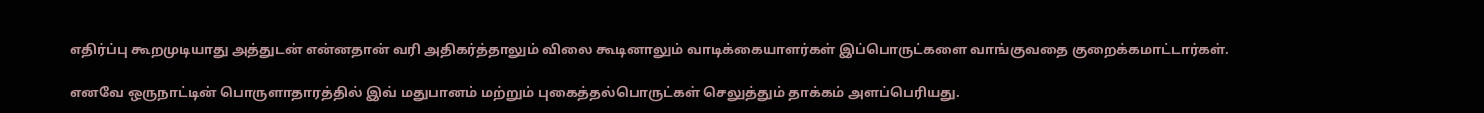எதிர்ப்பு கூறமுடியாது அத்துடன் என்னதான் வரி அதிகர்த்தாலும் விலை கூடினாலும் வாடிக்கையாளர்கள் இப்பொருட்களை வாங்குவதை குறைக்கமாட்டார்கள்.

எனவே ஒருநாட்டின் பொருளாதாரத்தில் இவ் மதுபானம் மற்றும் புகைத்தல்பொருட்கள் செலுத்தும் தாக்கம் அளப்பெரியது.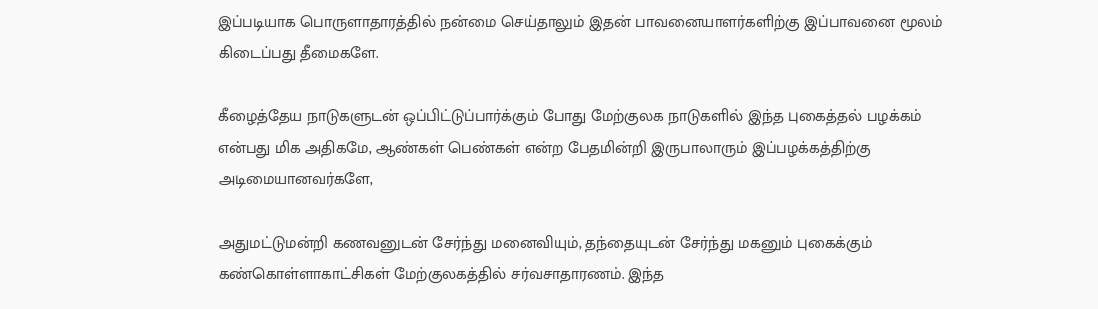இப்படியாக பொருளாதாரத்தில் நன்மை செய்தாலும் இதன் பாவனையாளர்களிற்கு இப்பாவனை மூலம் கிடைப்பது தீமைகளே.

கீழைத்தேய நாடுகளுடன் ஒப்பிட்டுப்பார்க்கும் போது மேற்குலக நாடுகளில் இந்த புகைத்தல் பழக்கம் என்பது மிக அதிகமே, ஆண்கள் பெண்கள் என்ற பேதமின்றி இருபாலாரும் இப்பழக்கத்திற்கு அடிமையானவர்களே,

அதுமட்டுமன்றி கணவனுடன் சேர்ந்து மனைவியும், தந்தையுடன் சேர்ந்து மகனும் புகைக்கும் கண்கொள்ளாகாட்சிகள் மேற்குலகத்தில் சர்வசாதாரணம். இந்த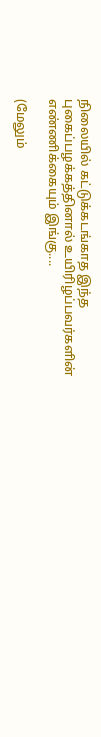நிலையில் கட்டுக்கடங்காத இந்த புகைப்பழக்கத்தினால் உயிரிழப்பவர்களின் எண்ணிக்கையும் இங்கு....

(மேலும்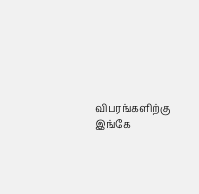விபரங்களிற்கு இங்கே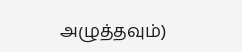அழுத்தவும்)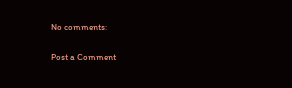No comments:

Post a Comment